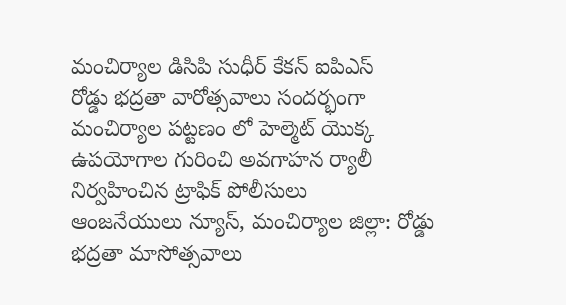మంచిర్యాల డిసిపి సుధీర్ కేకన్ ఐపిఎస్
రోడ్డు భద్రతా వారోత్సవాలు సందర్భంగా మంచిర్యాల పట్టణం లో హెల్మెట్ యొక్క ఉపయోగాల గురించి అవగాహన ర్యాలీ నిర్వహించిన ట్రాఫిక్ పోలీసులు
ఆంజనేయులు న్యూస్, మంచిర్యాల జిల్లా: రోడ్డు భద్రతా మాసోత్సవాలు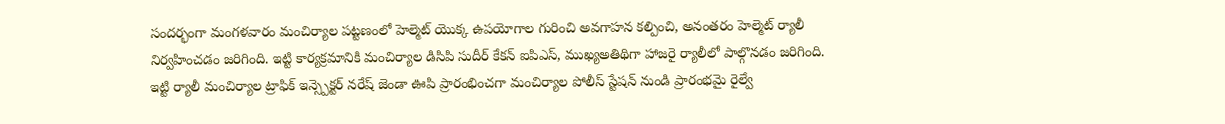సందర్భంగా మంగళవారం మంచిర్యాల పట్టణంలో హెల్మెట్ యొక్క ఉపయోగాల గురించి అవగాహన కల్పించి, అనంతరం హెల్మెట్ ర్యాలీ నిర్వహించడం జరిగింది. ఇట్టి కార్యక్రమానికి మంచిర్యాల డిసిపి సుదీర్ కేకన్ ఐపిఎస్, ముఖ్యఅతిథిగా హాజరై ర్యాలీలో పాల్గొనడం జరిగింది. ఇట్టి ర్యాలీ మంచిర్యాల ట్రాఫిక్ ఇన్స్పెక్టర్ నరేష్ జెండా ఊపి ప్రారంభించగా మంచిర్యాల పోలీస్ స్టేషన్ నుండి ప్రారంభమై రైల్వే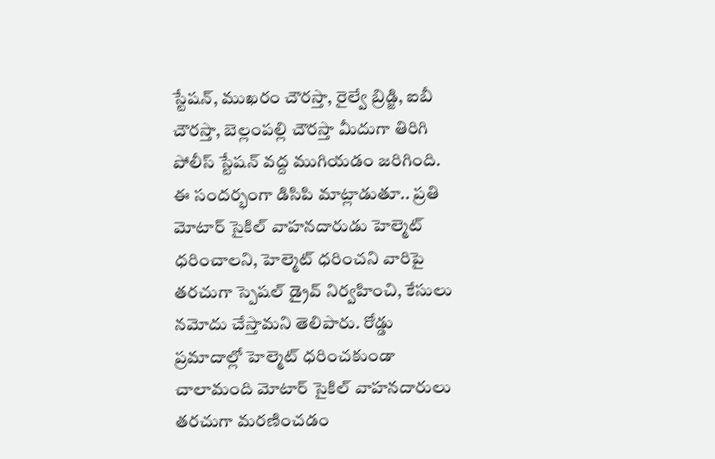స్టేషన్, ముఖరం చౌరస్తా, రైల్వే బ్రిడ్జి, ఐబీ చౌరస్తా, బెల్లంపల్లి చౌరస్తా మీదుగా తిరిగి పోలీస్ స్టేషన్ వద్ద ముగియడం జరిగింది. ఈ సందర్భంగా డిసిపి మాట్లాడుతూ.. ప్రతి మోటార్ సైకిల్ వాహనదారుడు హెల్మెట్ ధరించాలని, హెల్మెట్ ధరించని వారిపై తరచుగా స్పెషల్ డ్రైవ్ నిర్వహించి, కేసులు నమోదు చేస్తామని తెలిపారు. రోడ్డు ప్రమాదాల్లో హెల్మెట్ ధరించకుండా చాలామంది మోటార్ సైకిల్ వాహనదారులు తరచుగా మరణించడం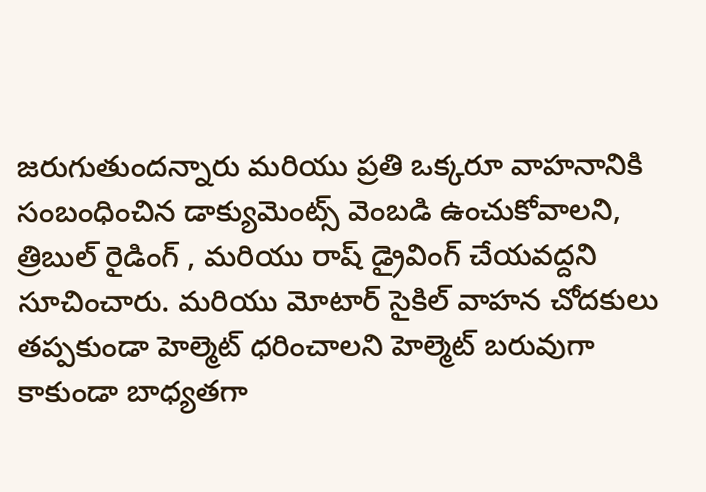జరుగుతుందన్నారు మరియు ప్రతి ఒక్కరూ వాహనానికి సంబంధించిన డాక్యుమెంట్స్ వెంబడి ఉంచుకోవాలని, త్రిబుల్ రైడింగ్ , మరియు రాష్ డ్రైవింగ్ చేయవద్దని సూచించారు. మరియు మోటార్ సైకిల్ వాహన చోదకులు తప్పకుండా హెల్మెట్ ధరించాలని హెల్మెట్ బరువుగా కాకుండా బాధ్యతగా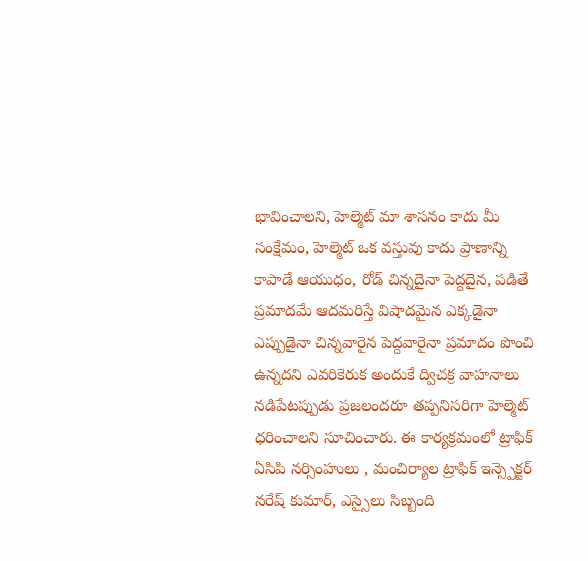భావించాలని, హెల్మెట్ మా శాసనం కాదు మీ సంక్షేమం, హెల్మెట్ ఒక వస్తువు కాదు ప్రాణాన్ని కాపాడే ఆయుధం, రోడ్ చిన్నదైనా పెద్దదైన, పడితే ప్రమాదమే ఆదమరిస్తే విషాదమైన ఎక్కడైనా ఎప్పుడైనా చిన్నవారైన పెద్దవారైనా ప్రమాదం పొంచి ఉన్నదని ఎవరికెరుక అందుకే ద్విచక్ర వాహనాలు నడిపేటప్పుడు ప్రజలందరూ తప్పనిసరిగా హెల్మెట్ ధరించాలని సూచించారు. ఈ కార్యక్రమంలో ట్రాఫిక్ ఏసిపి నర్సింహులు , మంచిర్యాల ట్రాఫిక్ ఇన్స్పెక్టర్ నరేష్ కుమార్, ఎస్సైలు సిబ్బంది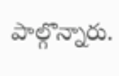పాల్గొన్నారు.